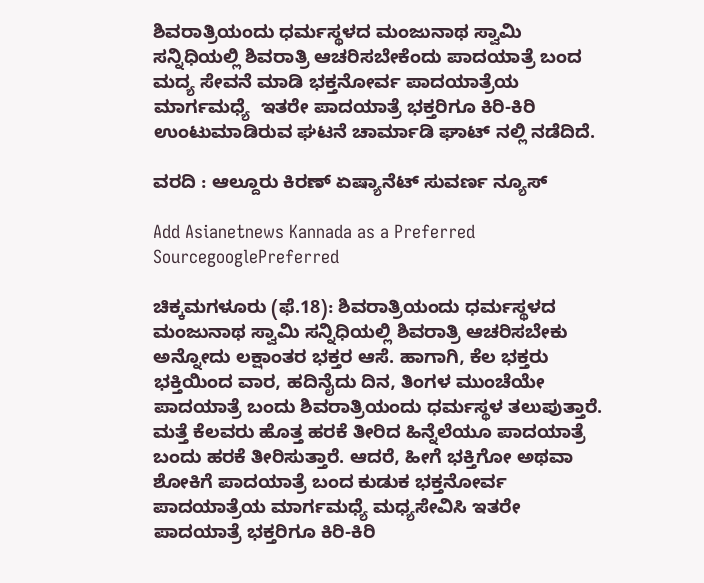ಶಿವರಾತ್ರಿಯಂದು ಧರ್ಮಸ್ಥಳದ ಮಂಜುನಾಥ ಸ್ವಾಮಿ ಸನ್ನಿಧಿಯಲ್ಲಿ ಶಿವರಾತ್ರಿ ಆಚರಿಸಬೇಕೆಂದು ಪಾದಯಾತ್ರೆ ಬಂದ ಮದ್ಯ ಸೇವನೆ ಮಾಡಿ ಭಕ್ತನೋರ್ವ ಪಾದಯಾತ್ರೆಯ ಮಾರ್ಗಮಧ್ಯೆ  ಇತರೇ ಪಾದಯಾತ್ರೆ ಭಕ್ತರಿಗೂ ಕಿರಿ-ಕಿರಿ ಉಂಟುಮಾಡಿರುವ ಘಟನೆ ಚಾರ್ಮಾಡಿ ಘಾಟ್ ನಲ್ಲಿ ನಡೆದಿದೆ.

ವರದಿ : ಆಲ್ದೂರು ಕಿರಣ್ ಏಷ್ಯಾನೆಟ್ ಸುವರ್ಣ ನ್ಯೂಸ್

Add Asianetnews Kannada as a Preferred SourcegooglePreferred

ಚಿಕ್ಕಮಗಳೂರು (ಫೆ.18): ಶಿವರಾತ್ರಿಯಂದು ಧರ್ಮಸ್ಥಳದ ಮಂಜುನಾಥ ಸ್ವಾಮಿ ಸನ್ನಿಧಿಯಲ್ಲಿ ಶಿವರಾತ್ರಿ ಆಚರಿಸಬೇಕು ಅನ್ನೋದು ಲಕ್ಷಾಂತರ ಭಕ್ತರ ಆಸೆ. ಹಾಗಾಗಿ, ಕೆಲ ಭಕ್ತರು ಭಕ್ತಿಯಿಂದ ವಾರ, ಹದಿನೈದು ದಿನ, ತಿಂಗಳ ಮುಂಚೆಯೇ ಪಾದಯಾತ್ರೆ ಬಂದು ಶಿವರಾತ್ರಿಯಂದು ಧರ್ಮಸ್ಥಳ ತಲುಪುತ್ತಾರೆ. ಮತ್ತೆ ಕೆಲವರು ಹೊತ್ತ ಹರಕೆ ತೀರಿದ ಹಿನ್ನೆಲೆಯೂ ಪಾದಯಾತ್ರೆ ಬಂದು ಹರಕೆ ತೀರಿಸುತ್ತಾರೆ. ಆದರೆ, ಹೀಗೆ ಭಕ್ತಿಗೋ ಅಥವಾ ಶೋಕಿಗೆ ಪಾದಯಾತ್ರೆ ಬಂದ ಕುಡುಕ ಭಕ್ತನೋರ್ವ ಪಾದಯಾತ್ರೆಯ ಮಾರ್ಗಮಧ್ಯೆ ಮಧ್ಯಸೇವಿಸಿ ಇತರೇ ಪಾದಯಾತ್ರೆ ಭಕ್ತರಿಗೂ ಕಿರಿ-ಕಿರಿ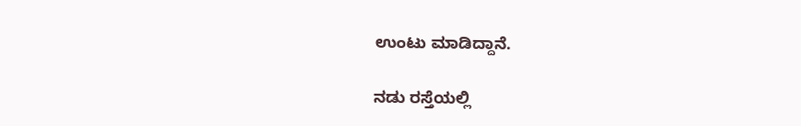ಉಂಟು ಮಾಡಿದ್ದಾನೆ.

ನಡು ರಸ್ತೆಯಲ್ಲಿ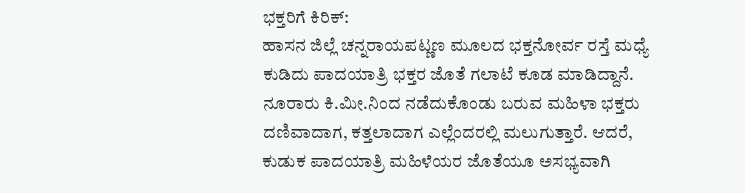ಭಕ್ತರಿಗೆ ಕಿರಿಕ್:
ಹಾಸನ ಜಿಲ್ಲೆ ಚನ್ನರಾಯಪಟ್ಣಣ ಮೂಲದ ಭಕ್ತನೋರ್ವ ರಸ್ತೆ ಮಧ್ಯೆ ಕುಡಿದು ಪಾದಯಾತ್ರಿ ಭಕ್ತರ ಜೊತೆ ಗಲಾಟೆ ಕೂಡ ಮಾಡಿದ್ದಾನೆ. ನೂರಾರು ಕಿ.ಮೀ.ನಿಂದ ನಡೆದುಕೊಂಡು ಬರುವ ಮಹಿಳಾ ಭಕ್ತರು ದಣಿವಾದಾಗ, ಕತ್ತಲಾದಾಗ ಎಲ್ಲೆಂದರಲ್ಲಿ ಮಲುಗುತ್ತಾರೆ. ಆದರೆ, ಕುಡುಕ ಪಾದಯಾತ್ರಿ ಮಹಿಳೆಯರ ಜೊತೆಯೂ ಅಸಭ್ಯವಾಗಿ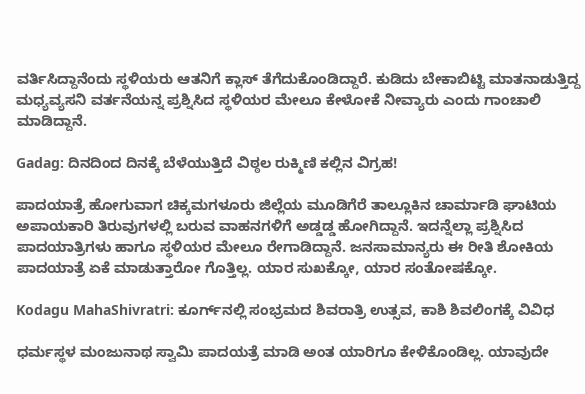ವರ್ತಿಸಿದ್ದಾನೆಂದು ಸ್ಥಳಿಯರು ಆತನಿಗೆ ಕ್ಲಾಸ್ ತೆಗೆದುಕೊಂಡಿದ್ದಾರೆ. ಕುಡಿದು ಬೇಕಾಬಿಟ್ಟಿ ಮಾತನಾಡುತ್ತಿದ್ದ ಮಧ್ಯವ್ಯಸನಿ ವರ್ತನೆಯನ್ನ ಪ್ರಶ್ನಿಸಿದ ಸ್ಥಳಿಯರ ಮೇಲೂ ಕೇಳೋಕೆ ನೀವ್ಯಾರು ಎಂದು ಗಾಂಚಾಲಿ ಮಾಡಿದ್ದಾನೆ.

Gadag: ದಿನದಿಂದ ದಿನಕ್ಕೆ ಬೆಳೆಯುತ್ತಿದೆ ವಿಠ್ಠಲ ರುಕ್ಮಿಣಿ ಕಲ್ಲಿನ ವಿಗ್ರಹ!

ಪಾದಯಾತ್ರೆ ಹೋಗುವಾಗ ಚಿಕ್ಕಮಗಳೂರು ಜಿಲ್ಲೆಯ ಮೂಡಿಗೆರೆ ತಾಲ್ಲೂಕಿನ ಚಾರ್ಮಾಡಿ ಘಾಟಿಯ ಅಪಾಯಕಾರಿ ತಿರುವುಗಳಲ್ಲಿ ಬರುವ ವಾಹನಗಳಿಗೆ ಅಡ್ಡಡ್ಡ ಹೋಗಿದ್ದಾನೆ. ಇದನ್ನೆಲ್ಲಾ ಪ್ರಶ್ನಿಸಿದ ಪಾದಯಾತ್ರಿಗಳು ಹಾಗೂ ಸ್ಥಳಿಯರ ಮೇಲೂ ರೇಗಾಡಿದ್ದಾನೆ. ಜನಸಾಮಾನ್ಯರು ಈ ರೀತಿ ಶೋಕಿಯ ಪಾದಯಾತ್ರೆ ಏಕೆ ಮಾಡುತ್ತಾರೋ ಗೊತ್ತಿಲ್ಲ. ಯಾರ ಸುಖಕ್ಕೋ, ಯಾರ ಸಂತೋಷಕ್ಕೋ.

Kodagu MahaShivratri: ಕೂರ್ಗ್‌ನಲ್ಲಿ ಸಂಭ್ರಮದ ಶಿವರಾತ್ರಿ ಉತ್ಸವ, ಕಾಶಿ ಶಿವಲಿಂಗಕ್ಕೆ ವಿವಿಧ

ಧರ್ಮಸ್ಥಳ ಮಂಜುನಾಥ ಸ್ವಾಮಿ ಪಾದಯತ್ರೆ ಮಾಡಿ ಅಂತ ಯಾರಿಗೂ ಕೇಳಿಕೊಂಡಿಲ್ಲ. ಯಾವುದೇ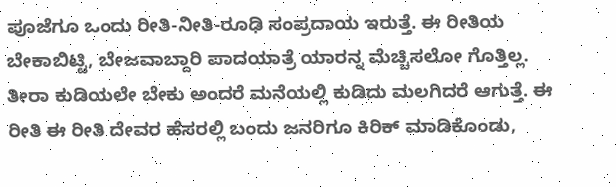ಪೂಜೆಗೂ ಒಂದು ರೀತಿ-ನೀತಿ-ರೂಢಿ ಸಂಪ್ರದಾಯ ಇರುತ್ತೆ. ಈ ರೀತಿಯ ಬೇಕಾಬಿಟ್ಟಿ, ಬೇಜವಾಬ್ದಾರಿ ಪಾದಯಾತ್ರೆ ಯಾರನ್ನ ಮೆಚ್ಚಿಸಲೋ ಗೊತ್ತಿಲ್ಲ. ತೀರಾ ಕುಡಿಯಲೇ ಬೇಕು ಅಂದರೆ ಮನೆಯಲ್ಲಿ ಕುಡಿದು ಮಲಗಿದರೆ ಆಗುತ್ತೆ. ಈ ರೀತಿ ಈ ರೀತಿ ದೇವರ ಹೆಸರಲ್ಲಿ ಬಂದು ಜನರಿಗೂ ಕಿರಿಕ್ ಮಾಡಿಕೊಂಡು,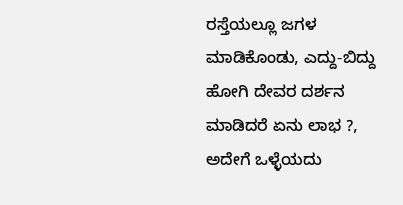ರಸ್ತೆಯಲ್ಲೂ ಜಗಳ ಮಾಡಿಕೊಂಡು, ಎದ್ದು-ಬಿದ್ದು ಹೋಗಿ ದೇವರ ದರ್ಶನ ಮಾಡಿದರೆ ಏನು ಲಾಭ ?, ಅದೇಗೆ ಒಳ್ಳೆಯದು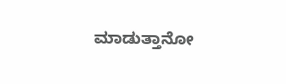ಮಾಡುತ್ತಾನೋ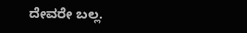ದೇವರೇ ಬಲ್ಲ.